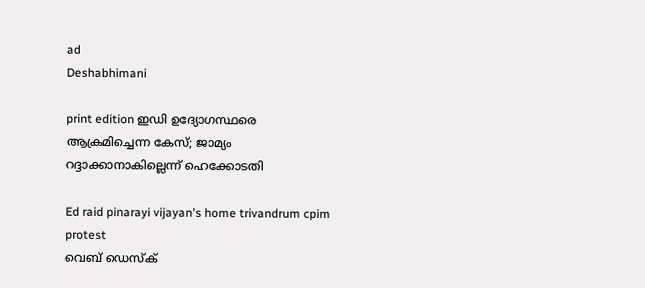ad
Deshabhimani

print edition ഇഡി ഉദ്യോഗസ്ഥരെ ആക്രമിച്ചെന്ന കേസ്‌; ജാമ്യം റദ്ദാക്കാനാകില്ലെന്ന് ഹെക്കോടതി

Ed raid pinarayi vijayan's home trivandrum cpim protest
വെബ് ഡെസ്ക്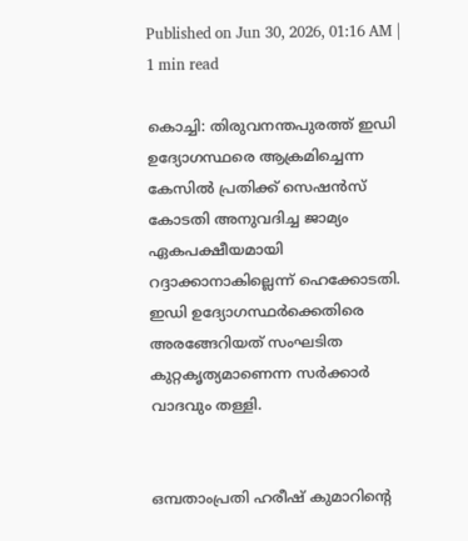Published on Jun 30, 2026, 01:16 AM | 1 min read

കൊച്ചി: തിരുവനന്തപുരത്ത് ഇഡി ഉദ്യോഗസ്ഥരെ ആക്രമിച്ചെന്ന കേസിൽ പ്രതിക്ക് സെഷൻസ് കോടതി അനുവദിച്ച ജാമ്യം ഏകപക്ഷീയമായി റദ്ദാക്കാനാകില്ലെന്ന് ഹെക്കോടതി. ഇഡി ഉദ്യോഗസ്ഥ‍ർക്കെതിരെ അരങ്ങേറിയത് സംഘടിത കുറ്റകൃത്യമാണെന്ന സർക്കാർ വാദവും തള്ളി.


ഒമ്പതാംപ്രതി ഹരീഷ് കുമാറിന്റെ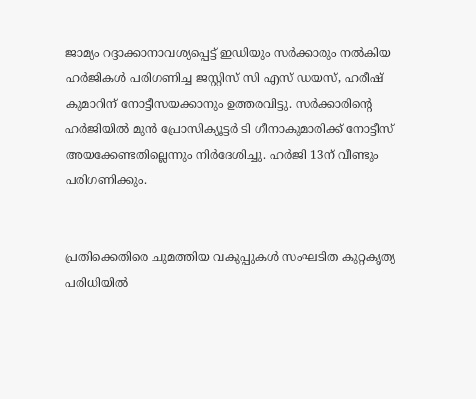ജാമ്യം റദ്ദാക്കാനാവശ്യപ്പെട്ട് ഇഡിയും സർക്കാരും നൽകിയ ഹർജികൾ പരിഗണിച്ച ജസ്റ്റിസ് സി എസ് ഡയസ്, ഹരീഷ് കുമാറിന് നോട്ടീസയക്കാനും ഉത്തരവിട്ടു. സർക്കാരിന്റെ ഹർജിയിൽ മുൻ പ്രോസിക്യൂട്ടർ ടി ഗീനാകുമാരിക്ക് നോട്ടീസ് അയക്കേണ്ടതില്ലെന്നും നിർദേശിച്ചു. ഹർജി 13ന് വീണ്ടും പരിഗണിക്കും.


പ്രതിക്കെതിരെ ചുമത്തിയ വകുപ്പുകൾ സംഘടിത കുറ്റകൃത്യ പരിധിയിൽ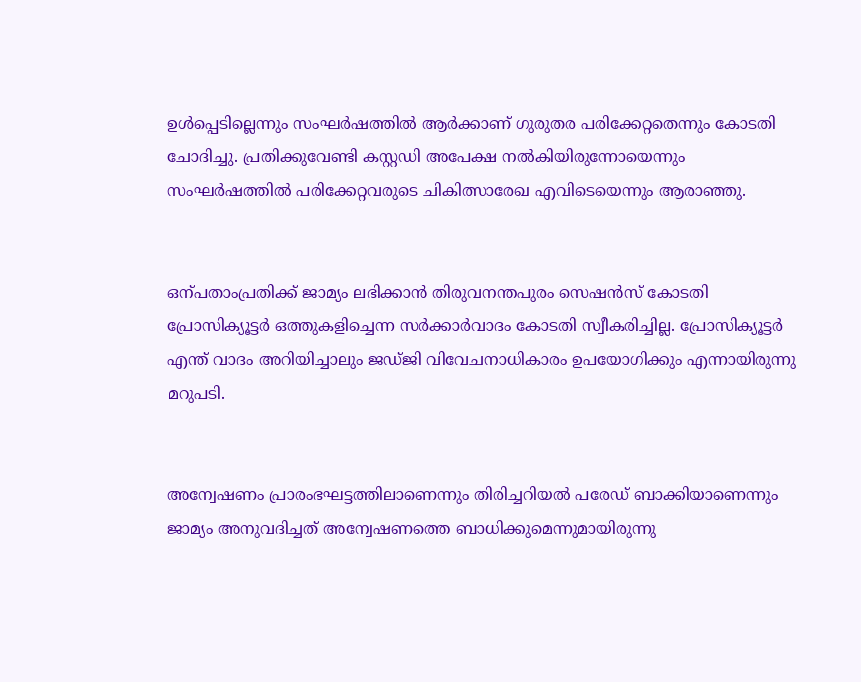ഉൾപ്പെടില്ലെന്നും സംഘർഷത്തിൽ ആർക്കാണ് ഗുരുതര പരിക്കേറ്റതെന്നും കോടതി ചോദിച്ചു. പ്രതിക്കുവേണ്ടി കസ്റ്റഡി അപേക്ഷ നൽകിയിരുന്നോയെന്നും സംഘർഷത്തിൽ പരിക്കേറ്റവരുടെ ചികിത്സാരേഖ എവിടെയെന്നും ആരാഞ്ഞു.


ഒന്പതാംപ്രതിക്ക് ജാമ്യം ലഭിക്കാൻ തിരുവനന്തപുരം സെഷൻസ് കോടതി പ്രോസിക്യൂട്ടർ ഒത്തുകളിച്ചെന്ന സർക്കാർവാദം കോടതി സ്വീകരിച്ചില്ല. പ്രോസിക്യൂട്ടർ എന്ത് വാദം അറിയിച്ചാലും ജഡ്ജി വിവേചനാധികാരം ഉപയോഗിക്കും എന്നായിരുന്നു മറുപടി.


അന്വേഷണം പ്രാരംഭഘട്ടത്തിലാണെന്നും തിരിച്ചറിയൽ പരേഡ് ബാക്കിയാണെന്നും ജാമ്യം അനുവദിച്ചത് അന്വേഷണത്തെ ബാധിക്കുമെന്നുമായിരുന്നു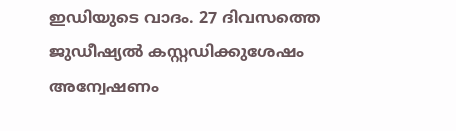ഇഡിയുടെ വാദം. 27 ദിവസത്തെ ജുഡീഷ്യൽ കസ്റ്റഡിക്കുശേഷം അന്വേഷണം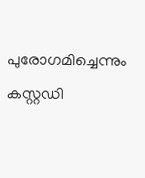പുരോഗമിച്ചെന്നും കസ്റ്റഡി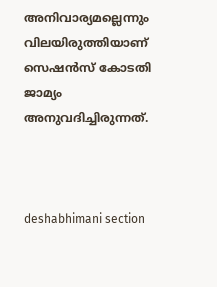അനിവാര്യമല്ലെന്നും വിലയിരുത്തിയാണ് സെഷൻസ് കോടതി ജാമ്യം അനുവദിച്ചിരുന്നത്.



deshabhimani section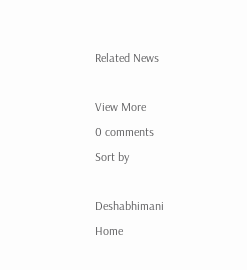Related News

View More
0 comments
Sort by

Deshabhimani
Home